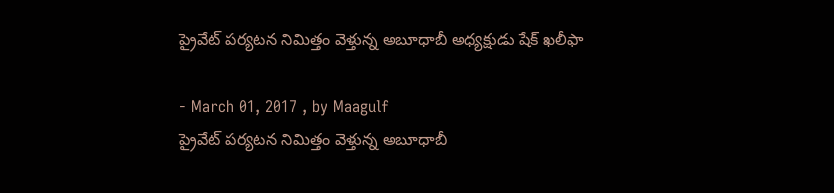ప్రైవేట్ పర్యటన నిమిత్తం వెళ్తున్న అబూధాబీ అధ్యక్షుడు షేక్ ఖలీఫా

- March 01, 2017 , by Maagulf
ప్రైవేట్ పర్యటన నిమిత్తం వెళ్తున్న అబూధాబీ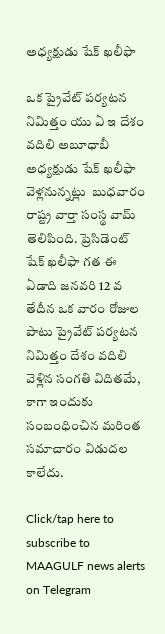అధ్యక్షుడు షేక్ ఖలీఫా

ఒక ప్రైవేట్ పర్యటన నిమిత్తం యు ఏ ఇ దేశం వదిలి అబూధాబీ అధ్యక్షుడు షేక్ ఖలీఫా వెళ్లనున్నట్లు  బుధవారం రాష్ట్ర వార్తా సంస్థ వామ్ తెలిపింది. ప్రెసిడెంట్ షేక్ ఖలీఫా గత ఈ ఏడాది జనవరి 12 వ తేదీన ఒక వారం రోజుల  పాటు ప్రైవేట్ పర్యటన నిమిత్తం దేశం వదిలి వెళ్లిన సంగతి విదితమే, కాగా ఇందుకు సంబంధించిన మరింత సమాచారం విడుదల కాలేదు.

Click/tap here to subscribe to MAAGULF news alerts on Telegram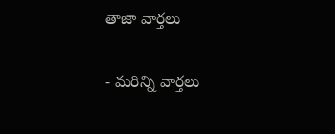తాజా వార్తలు

- మరిన్ని వార్తలు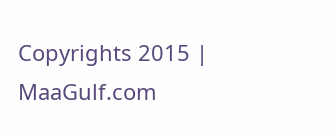Copyrights 2015 | MaaGulf.com